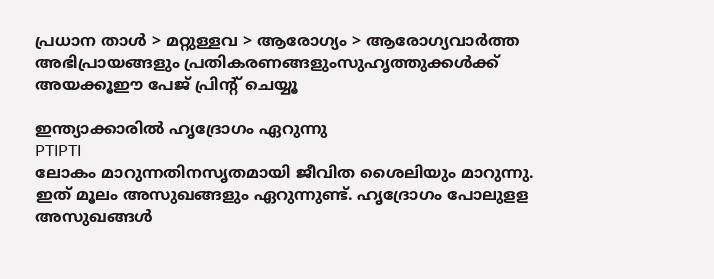പ്രധാന താള്‍ > മറ്റുള്ളവ > ആരോഗ്യം > ആരോഗ്യവാര്‍ത്ത
അഭിപ്രായങ്ങളും പ്രതികരണങ്ങളുംസുഹൃത്തുക്കള്‍ക്ക് അയക്കൂഈ പേജ് പ്രിന്‍റ് ചെയ്യൂ

ഇന്ത്യാക്കാരില്‍ ഹൃദ്രോഗം ഏറുന്നു
PTIPTI
ലോകം മാറുന്നതിനസൃതമായി ജീവിത ശൈലിയും മാറുന്നു. ഇത് മൂലം അസുഖങ്ങളും ഏറുന്നുണ്ട്. ഹൃദ്രോഗം പോലുളള അസുഖങ്ങള്‍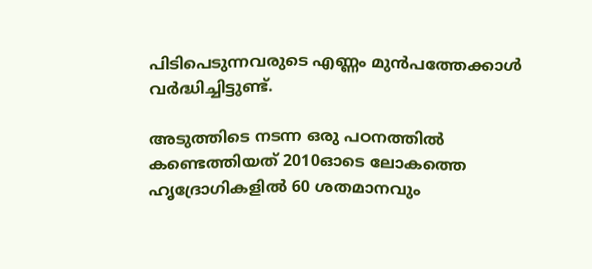പിടിപെടുന്നവരുടെ എണ്ണം മുന്‍പത്തേക്കാള്‍ വര്‍ദ്ധിച്ചിട്ടുണ്ട്.

അടുത്തിടെ നടന്ന ഒരു പഠനത്തില്‍ കണ്ടെത്തിയത് 2010ഓടെ ലോകത്തെ ഹൃദ്രോഗികളില്‍ 60 ശതമാനവും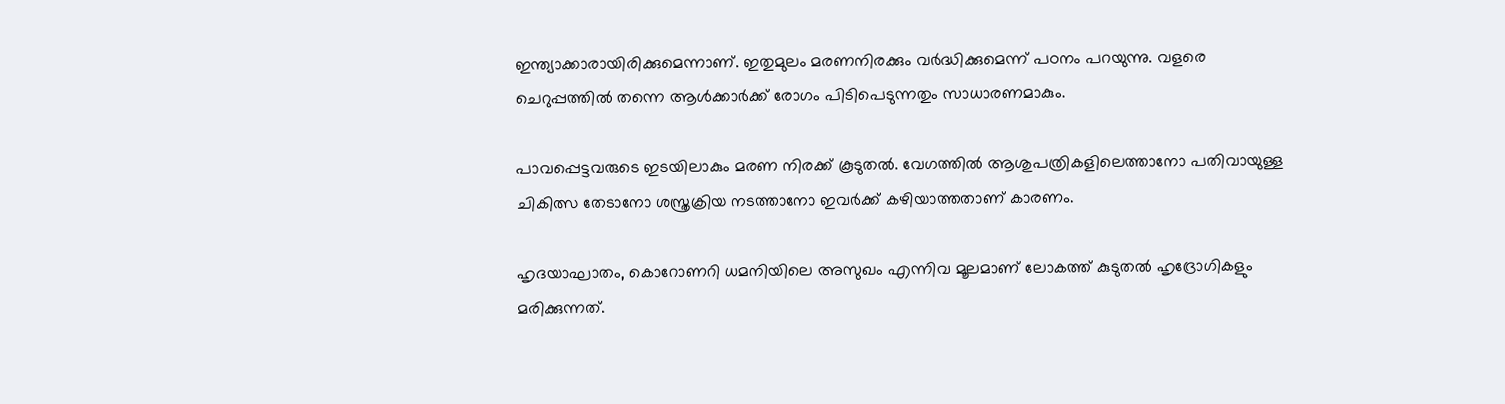ഇന്ത്യാക്കാരായിരിക്കുമെന്നാണ്. ഇതുമുലം മരണനിരക്കും വര്‍ദ്ധിക്കുമെന്ന് പഠനം പറയുന്നു. വളരെ ചെറുപ്പത്തില്‍ തന്നെ ആള്‍ക്കാര്‍ക്ക് രോഗം പിടിപെടുന്നതും സാധാരണമാകും.

പാവപ്പെട്ടവരുടെ ഇടയിലാകും മരണ നിരക്ക് കൂടുതല്‍. വേഗത്തില്‍ ആശുപത്രികളിലെത്താനോ പതിവായുള്ള ചികിത്സ തേടാനോ ശസ്ത്രക്രിയ നടത്താനോ ഇവര്‍ക്ക് കഴിയാത്തതാണ് കാരണം.

ഹൃദയാഘാതം, കൊറോണറി ധമനിയിലെ അസുഖം എന്നിവ മൂലമാണ് ലോകത്ത് കുടുതല്‍ ഹൃദ്രോഗികളും മരിക്കുന്നത്.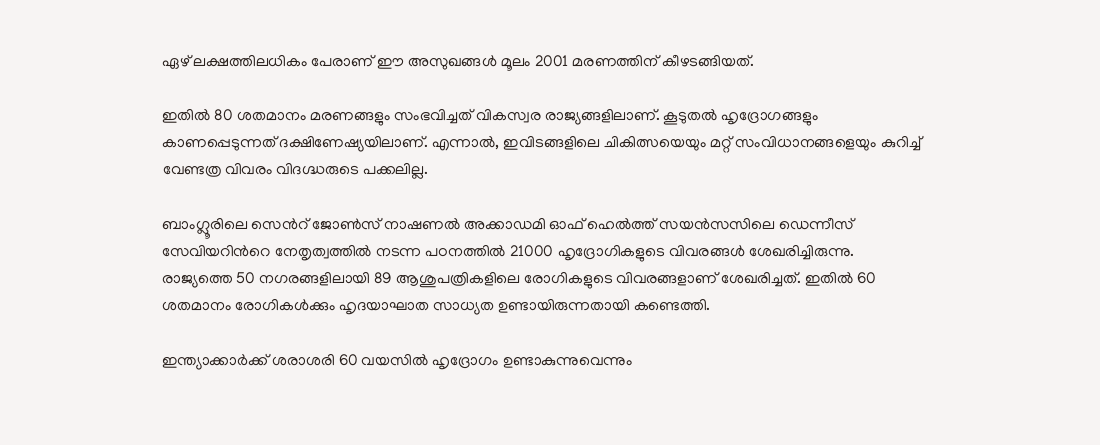ഏഴ് ലക്ഷത്തിലധികം പേരാണ് ഈ അസുഖങ്ങള്‍ മൂലം 2001 മരണത്തിന് കീഴടങ്ങിയത്.

ഇതില്‍ 80 ശതമാനം മരണങ്ങളും സംഭവിച്ചത് വികസ്വര രാജ്യങ്ങളിലാണ്. കൂടുതല്‍ ഹൃദ്രോഗങ്ങളും കാണപ്പെടുന്നത് ദക്ഷിണേഷ്യയിലാണ്. എന്നാല്‍, ഇവിടങ്ങളിലെ ചികിത്സയെയും മറ്റ് സംവിധാനങ്ങളെയും കുറിച്ച് വേണ്ടത്ര വിവരം വിദഗ്ദ്ധരുടെ പക്കലില്ല.

ബാംഗ്ലൂരിലെ സെന്‍റ് ജോണ്‍സ് നാഷണല്‍ അക്കാഡമി ഓഫ് ഹെല്‍ത്ത് സയന്‍സസിലെ ഡെന്നീസ് സേവിയറിന്‍റെ നേതൃത്വത്തില്‍ നടന്ന പഠനത്തില്‍ 21000 ഹൃദ്രോഗികളുടെ വിവരങ്ങള്‍ ശേഖരിച്ചിരുന്നു. രാജ്യത്തെ 50 നഗരങ്ങളിലായി 89 ആശുപത്രികളിലെ രോഗികളുടെ വിവരങ്ങളാണ് ശേഖരിച്ചത്. ഇതില്‍ 60 ശതമാനം രോഗികള്‍ക്കും ഹൃദയാഘാത സാധ്യത ഉണ്ടായിരുന്നതായി കണ്ടെത്തി.

ഇന്ത്യാക്കാര്‍ക്ക് ശരാശരി 60 വയസില്‍ ഹൃദ്രോഗം ഉണ്ടാകുന്നുവെന്നും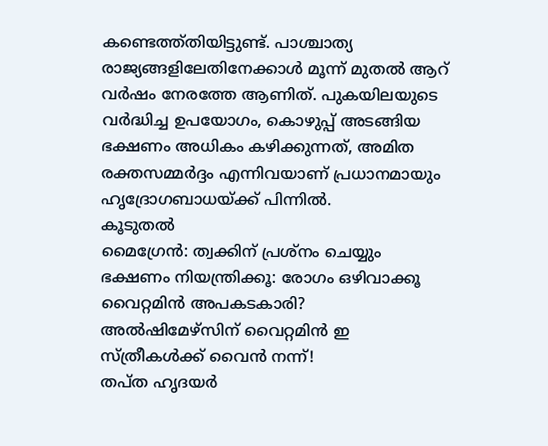കണ്ടെത്ത്തിയിട്ടുണ്ട്. പാശ്ചാത്യ രാജ്യങ്ങളിലേതിനേക്കാള്‍ മൂന്ന് മുതല്‍ ആറ് വര്‍ഷം നേരത്തേ ആണിത്. പുകയിലയുടെ വര്‍ദ്ധിച്ച ഉപയോഗം, കൊഴുപ്പ് അടങ്ങിയ ഭക്ഷണം അധികം കഴിക്കുന്നത്, അമിത രക്തസമ്മര്‍ദ്ദം എന്നിവയാണ് പ്രധാനമായും ഹൃദ്രോഗബാധയ്ക്ക് പിന്നില്‍.
കൂടുതല്‍
മൈഗ്രേന്‍: ത്വക്കിന് പ്രശ്നം ചെയ്യും
ഭക്ഷണം നിയന്ത്രിക്കൂ: രോഗം ഒഴിവാക്കൂ
വൈറ്റമിന്‍ അപകടകാരി?
അല്‍‌ഷിമേഴ്സിന് വൈറ്റമിന്‍ ഇ
സ്ത്രീകള്‍ക്ക് വൈന്‍ നന്ന്!
തപ്ത ഹൃദയര്‍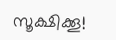സൂക്ഷിക്കൂ!